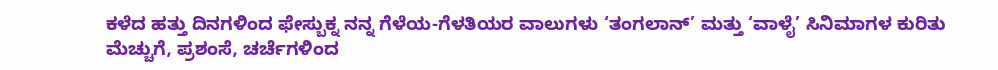ಕಳೆದ ಹತ್ತು ದಿನಗಳಿಂದ ಫೇಸ್ಬುಕ್ನ ನನ್ನ ಗೆಳೆಯ-ಗೆಳತಿಯರ ವಾಲುಗಳು ‘ತಂಗಲಾನ್’ ಮತ್ತು ‘ವಾಳೈ’ ಸಿನಿಮಾಗಳ ಕುರಿತು ಮೆಚ್ಚುಗೆ, ಪ್ರಶಂಸೆ, ಚರ್ಚೆಗಳಿಂದ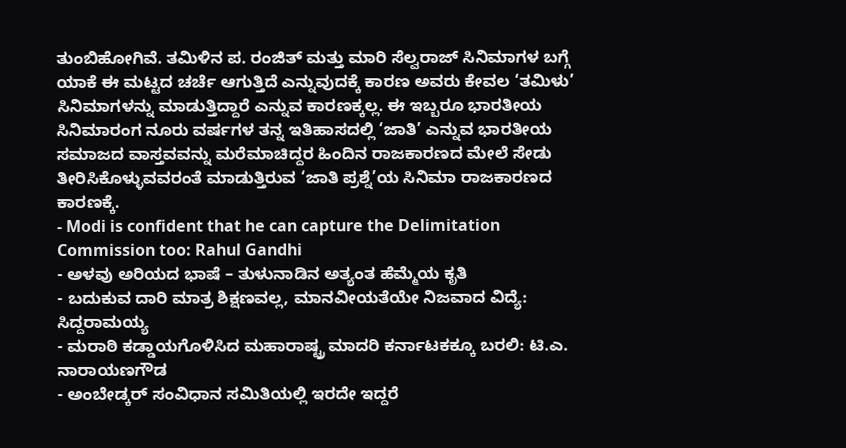ತುಂಬಿಹೋಗಿವೆ. ತಮಿಳಿನ ಪ. ರಂಜಿತ್ ಮತ್ತು ಮಾರಿ ಸೆಲ್ವರಾಜ್ ಸಿನಿಮಾಗಳ ಬಗ್ಗೆ ಯಾಕೆ ಈ ಮಟ್ಟದ ಚರ್ಚೆ ಆಗುತ್ತಿದೆ ಎನ್ನುವುದಕ್ಕೆ ಕಾರಣ ಅವರು ಕೇವಲ ‘ತಮಿಳು’ ಸಿನಿಮಾಗಳನ್ನು ಮಾಡುತ್ತಿದ್ದಾರೆ ಎನ್ನುವ ಕಾರಣಕ್ಕಲ್ಲ. ಈ ಇಬ್ಬರೂ ಭಾರತೀಯ ಸಿನಿಮಾರಂಗ ನೂರು ವರ್ಷಗಳ ತನ್ನ ಇತಿಹಾಸದಲ್ಲಿ ‘ಜಾತಿ’ ಎನ್ನುವ ಭಾರತೀಯ ಸಮಾಜದ ವಾಸ್ತವವನ್ನು ಮರೆಮಾಚಿದ್ದರ ಹಿಂದಿನ ರಾಜಕಾರಣದ ಮೇಲೆ ಸೇಡು ತೀರಿಸಿಕೊಳ್ಳುವವರಂತೆ ಮಾಡುತ್ತಿರುವ ‘ಜಾತಿ ಪ್ರಶ್ನೆ’ಯ ಸಿನಿಮಾ ರಾಜಕಾರಣದ ಕಾರಣಕ್ಕೆ.
- Modi is confident that he can capture the Delimitation Commission too: Rahul Gandhi
- ಅಳವು ಅರಿಯದ ಭಾಷೆ – ತುಳುನಾಡಿನ ಅತ್ಯಂತ ಹೆಮ್ಮೆಯ ಕೃತಿ
- ಬದುಕುವ ದಾರಿ ಮಾತ್ರ ಶಿಕ್ಷಣವಲ್ಲ, ಮಾನವೀಯತೆಯೇ ನಿಜವಾದ ವಿದ್ಯೆ: ಸಿದ್ದರಾಮಯ್ಯ
- ಮರಾಠಿ ಕಡ್ಡಾಯಗೊಳಿಸಿದ ಮಹಾರಾಷ್ಟ್ರ ಮಾದರಿ ಕರ್ನಾಟಕಕ್ಕೂ ಬರಲಿ: ಟಿ.ಎ. ನಾರಾಯಣಗೌಡ
- ಅಂಬೇಡ್ಕರ್ ಸಂವಿಧಾನ ಸಮಿತಿಯಲ್ಲಿ ಇರದೇ ಇದ್ದರೆ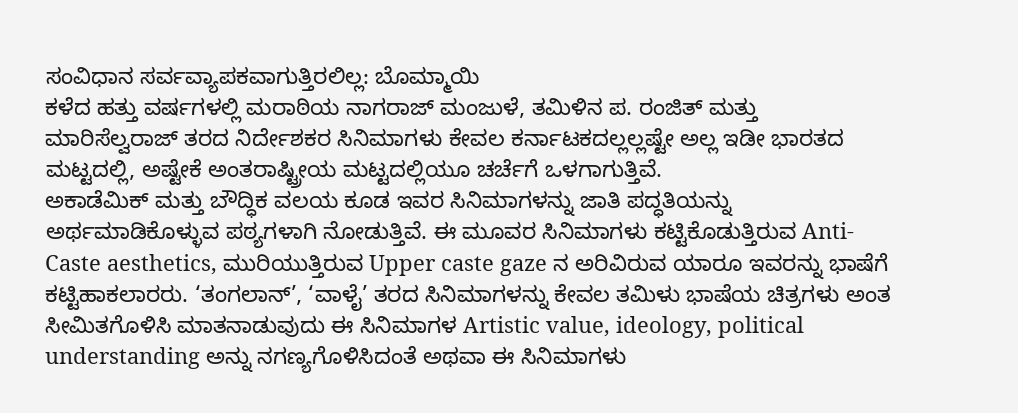ಸಂವಿಧಾನ ಸರ್ವವ್ಯಾಪಕವಾಗುತ್ತಿರಲಿಲ್ಲ: ಬೊಮ್ಮಾಯಿ
ಕಳೆದ ಹತ್ತು ವರ್ಷಗಳಲ್ಲಿ ಮರಾಠಿಯ ನಾಗರಾಜ್ ಮಂಜುಳೆ, ತಮಿಳಿನ ಪ. ರಂಜಿತ್ ಮತ್ತು ಮಾರಿಸೆಲ್ವರಾಜ್ ತರದ ನಿರ್ದೇಶಕರ ಸಿನಿಮಾಗಳು ಕೇವಲ ಕರ್ನಾಟಕದಲ್ಲಲ್ಲಷ್ಟೇ ಅಲ್ಲ ಇಡೀ ಭಾರತದ ಮಟ್ಟದಲ್ಲಿ, ಅಷ್ಟೇಕೆ ಅಂತರಾಷ್ಟ್ರೀಯ ಮಟ್ಟದಲ್ಲಿಯೂ ಚರ್ಚೆಗೆ ಒಳಗಾಗುತ್ತಿವೆ.
ಅಕಾಡೆಮಿಕ್ ಮತ್ತು ಬೌದ್ಧಿಕ ವಲಯ ಕೂಡ ಇವರ ಸಿನಿಮಾಗಳನ್ನು ಜಾತಿ ಪದ್ಧತಿಯನ್ನು ಅರ್ಥಮಾಡಿಕೊಳ್ಳುವ ಪಠ್ಯಗಳಾಗಿ ನೋಡುತ್ತಿವೆ. ಈ ಮೂವರ ಸಿನಿಮಾಗಳು ಕಟ್ಟಿಕೊಡುತ್ತಿರುವ Anti-Caste aesthetics, ಮುರಿಯುತ್ತಿರುವ Upper caste gaze ನ ಅರಿವಿರುವ ಯಾರೂ ಇವರನ್ನು ಭಾಷೆಗೆ ಕಟ್ಟಿಹಾಕಲಾರರು. ‘ತಂಗಲಾನ್’, ‘ವಾಳೈ’ ತರದ ಸಿನಿಮಾಗಳನ್ನು ಕೇವಲ ತಮಿಳು ಭಾಷೆಯ ಚಿತ್ರಗಳು ಅಂತ ಸೀಮಿತಗೊಳಿಸಿ ಮಾತನಾಡುವುದು ಈ ಸಿನಿಮಾಗಳ Artistic value, ideology, political understanding ಅನ್ನು ನಗಣ್ಯಗೊಳಿಸಿದಂತೆ ಅಥವಾ ಈ ಸಿನಿಮಾಗಳು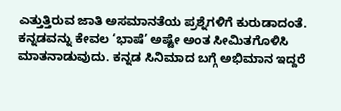ಎತ್ತುತ್ತಿರುವ ಜಾತಿ ಅಸಮಾನತೆಯ ಪ್ರಶ್ನೆಗಳಿಗೆ ಕುರುಡಾದಂತೆ.
ಕನ್ನಡವನ್ನು ಕೇವಲ ‘ಭಾಷೆ’ ಅಷ್ಟೇ ಅಂತ ಸೀಮಿತಗೊಳಿಸಿ ಮಾತನಾಡುವುದು. ಕನ್ನಡ ಸಿನಿಮಾದ ಬಗ್ಗೆ ಅಭಿಮಾನ ಇದ್ದರೆ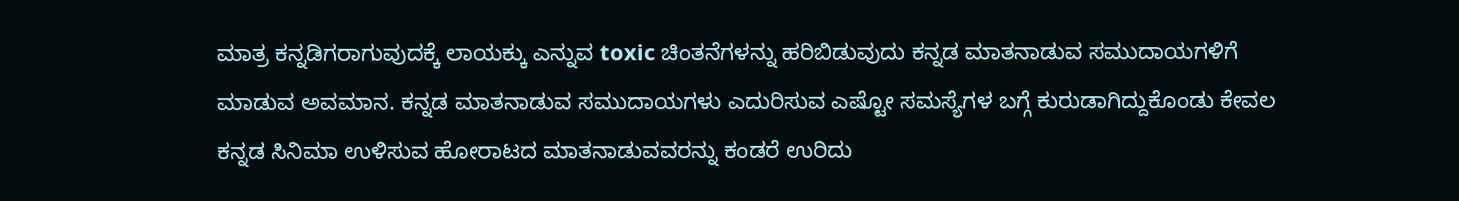ಮಾತ್ರ ಕನ್ನಡಿಗರಾಗುವುದಕ್ಕೆ ಲಾಯಕ್ಕು ಎನ್ನುವ toxic ಚಿಂತನೆಗಳನ್ನು ಹರಿಬಿಡುವುದು ಕನ್ನಡ ಮಾತನಾಡುವ ಸಮುದಾಯಗಳಿಗೆ ಮಾಡುವ ಅವಮಾನ. ಕನ್ನಡ ಮಾತನಾಡುವ ಸಮುದಾಯಗಳು ಎದುರಿಸುವ ಎಷ್ಟೋ ಸಮಸ್ಯೆಗಳ ಬಗ್ಗೆ ಕುರುಡಾಗಿದ್ದುಕೊಂಡು ಕೇವಲ ಕನ್ನಡ ಸಿನಿಮಾ ಉಳಿಸುವ ಹೋರಾಟದ ಮಾತನಾಡುವವರನ್ನು ಕಂಡರೆ ಉರಿದು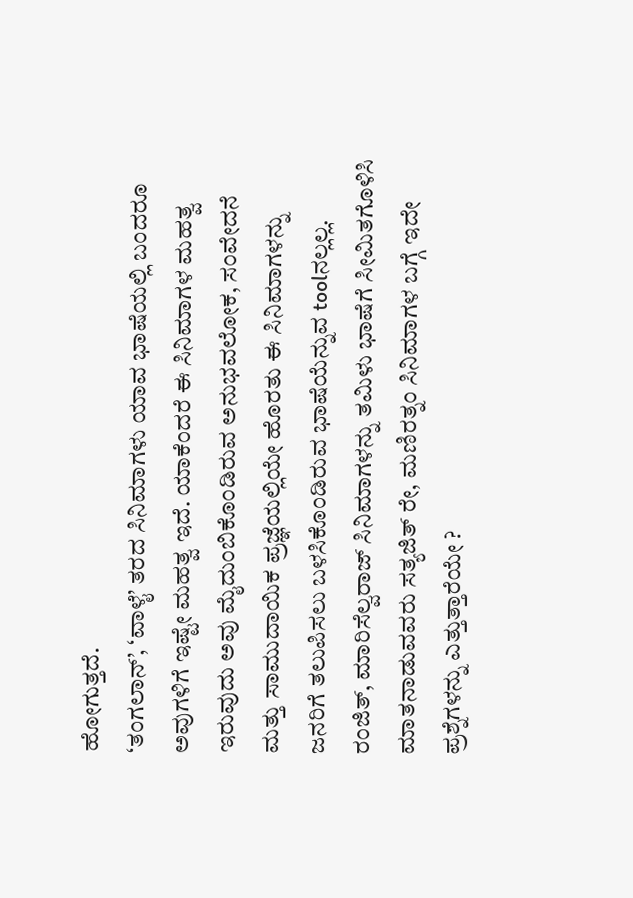ಹೋಗುತ್ತದೆ.
‘ತಂಗಲಾನ್’, ‘ವಾಳೈ’ ತರದ ಸಿನಿಮಾಗಳು ಯಾವ ಭಾಷೆಯಲ್ಲಿ ಬಂದರೂ ಅವುಗಳಿಗೆ ಇಷ್ಟೇ ಮಹತ್ವ ಇದೆ. ಯಾಕೆಂದರೆ ಈ ಸಿನಿಮಾಗಳ ಮಹತ್ವ ಇರುವುದು ಅವು ಮೈದುಂಬಿಕೊಂಡಿರುವ ಅನುಭವಲೋಕ, ಸಂವೇದನೆ ಮತ್ತು ಸಾಮುದಾಯಿಕ ಪ್ರಜ್ಞೆಯಲ್ಲಿಯೇ ಹೊರತು ಈ ಸಿನಿಮಾಗಳನ್ನು ಜನರಿಗೆ ತಲುಪಿಸಲು ಬಳಸಿಕೊಂಡಿರುವ ಭಾಷೆಯೆನ್ನುವ toolನಲ್ಲಲ್ಲ.
ರಂಜಿತ್, ಮಾರಿಸೆಲ್ವರಾಜ್ ಸಿನಿಮಾಗಳನ್ನು ತಮಿಳು ಭಾಷೆಗೆ ಸೀಮಿತಗೊಳಿಸಿ ಮಾತನಾಡುವವರು ಸತ್ಯಜಿತ್ ರೇ, ಮಣಿರತ್ನಂ ಸಿನಿಮಾಗಳ ಬಗ್ಗೆ ಇದೇ ಪ್ರಶ್ನೆಗಳನ್ನು ಎತ್ತುತ್ತಾರೆಯೇ ?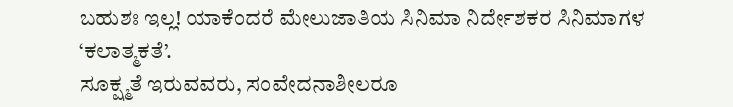ಬಹುಶಃ ಇಲ್ಲ! ಯಾಕೆಂದರೆ ಮೇಲುಜಾತಿಯ ಸಿನಿಮಾ ನಿರ್ದೇಶಕರ ಸಿನಿಮಾಗಳ ‘ಕಲಾತ್ಮಕತೆ’.
ಸೂಕ್ಷ್ಮತೆ ಇರುವವರು, ಸಂವೇದನಾಶೀಲರೂ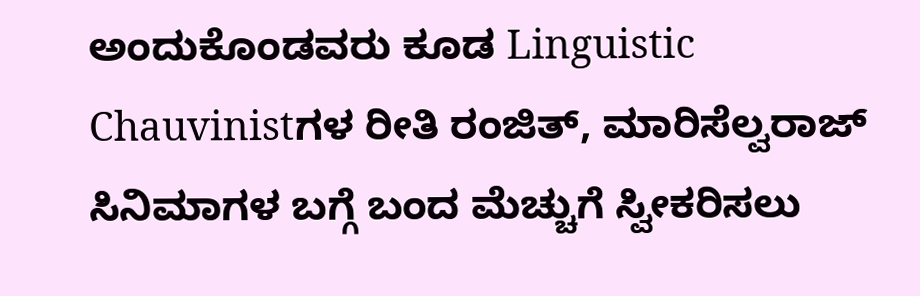ಅಂದುಕೊಂಡವರು ಕೂಡ Linguistic Chauvinistಗಳ ರೀತಿ ರಂಜಿತ್, ಮಾರಿಸೆಲ್ವರಾಜ್ ಸಿನಿಮಾಗಳ ಬಗ್ಗೆ ಬಂದ ಮೆಚ್ಚುಗೆ ಸ್ವೀಕರಿಸಲು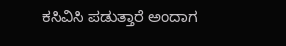ಕಸಿವಿಸಿ ಪಡುತ್ತಾರೆ ಅಂದಾಗ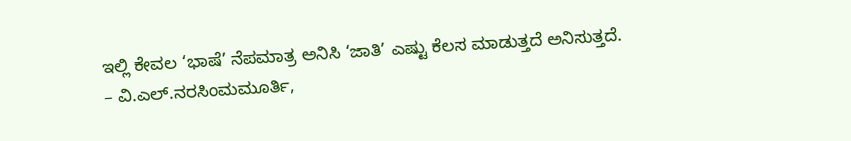ಇಲ್ಲಿ ಕೇವಲ ‘ಭಾಷೆ’ ನೆಪಮಾತ್ರ ಅನಿಸಿ ‘ಜಾತಿ’ ಎಷ್ಟು ಕೆಲಸ ಮಾಡುತ್ತದೆ ಅನಿಸುತ್ತದೆ.
– ವಿ.ಎಲ್.ನರಸಿಂಮಮೂರ್ತಿ,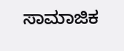ಸಾಮಾಜಿಕ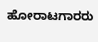ಹೋರಾಟಗಾರರು